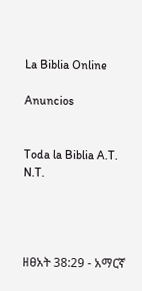La Biblia Online

Anuncios


Toda la Biblia A.T. N.T.




ዘፀአት 38:29 - አማርኛ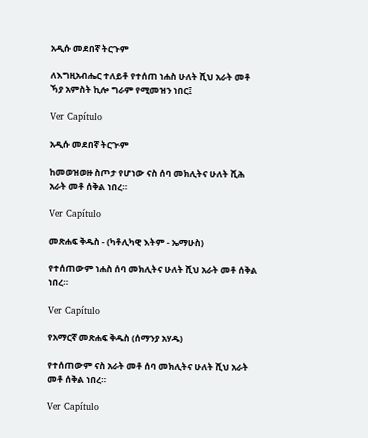አዲሱ መደበኛ ትርጉም

ለእግዚአብሔር ተለይቶ የተሰጠ ነሐስ ሁለት ሺህ አራት መቶ ኻያ አምስት ኪሎ ግራም የሚመዝን ነበር፤

Ver Capítulo

አዲሱ መደበኛ ትርጒም

ከመወዝወዙ ስጦታ የሆነው ናስ ሰባ መክሊትና ሁለት ሺሕ አራት መቶ ሰቅል ነበረ።

Ver Capítulo

መጽሐፍ ቅዱስ - (ካቶሊካዊ እትም - ኤማሁስ)

የተሰጠውም ነሐስ ሰባ መክሊትና ሁለት ሺህ አራት መቶ ሰቅል ነበረ።

Ver Capítulo

የአማርኛ መጽሐፍ ቅዱስ (ሰማንያ አሃዱ)

የተሰጠውም ናስ አራት መቶ ሰባ መክሊትና ሁለት ሺህ አራት መቶ ሰቅል ነበረ።

Ver Capítulo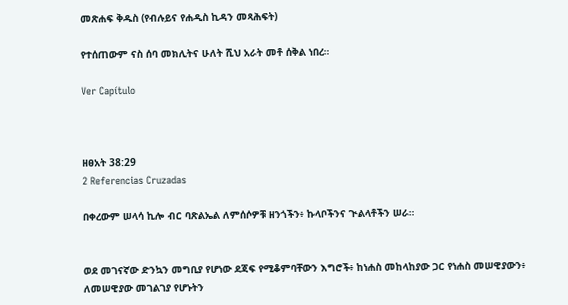መጽሐፍ ቅዱስ (የብሉይና የሐዲስ ኪዳን መጻሕፍት)

የተሰጠውም ናስ ሰባ መክሊትና ሁለት ሺህ አራት መቶ ሰቅል ነበረ።

Ver Capítulo



ዘፀአት 38:29
2 Referencias Cruzadas

በቀረውም ሠላሳ ኪሎ ብር ባጽልኤል ለምሰሶዎቹ ዘንጎችን፥ ኩላቦችንና ጒልላቶችን ሠራ።


ወደ መገናኛው ድንኳን መግቢያ የሆነው ደጃፍ የሚቆምባቸውን እግሮች፥ ከነሐስ መከላከያው ጋር የነሐስ መሠዊያውን፥ ለመሠዊያው መገልገያ የሆኑትን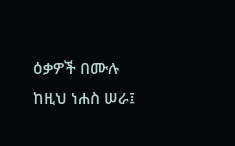ዕቃዎች በሙሉ ከዚህ ነሐስ ሠራ፤